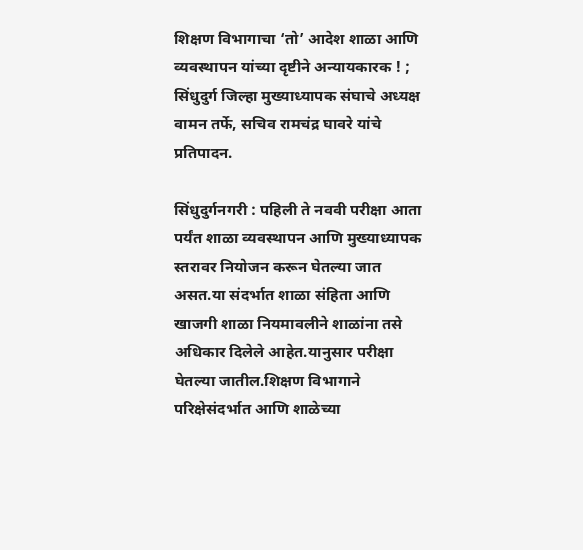शिक्षण विभागाचा ‘तो’ आदेश शाळा आणि व्यवस्थापन यांच्या दृष्टीने अन्यायकारक ! ; सिंधुदुर्ग जिल्हा मुख्याध्यापक संघाचे अध्यक्ष वामन तर्फे, सचिव रामचंद्र घावरे यांचे प्रतिपादन.

सिंधुदुर्गनगरी : पहिली ते नववी परीक्षा आता पर्यंत शाळा व्यवस्थापन आणि मुख्याध्यापक स्तरावर नियोजन करून घेतल्या जात असत.या संदर्भात शाळा संहिता आणि खाजगी शाळा नियमावलीने शाळांना तसे अधिकार दिलेले आहेत.यानुसार परीक्षा घेतल्या जातील.शिक्षण विभागाने परिक्षेसंदर्भात आणि शाळेच्या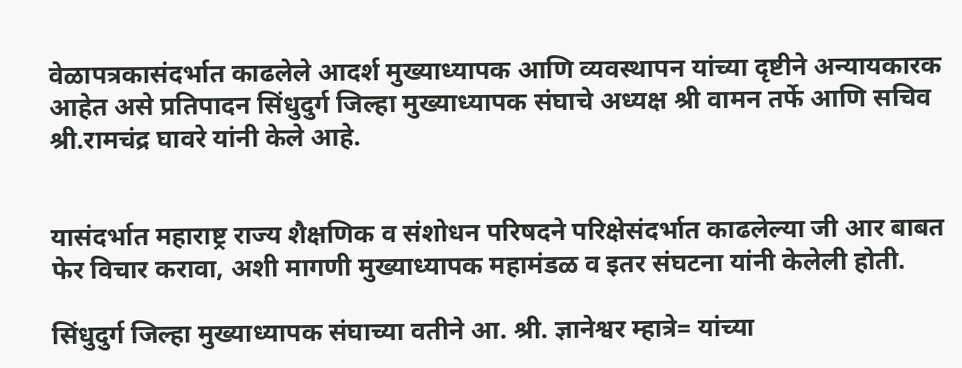वेळापत्रकासंदर्भात काढलेले आदर्श मुख्याध्यापक आणि व्यवस्थापन यांच्या दृष्टीने अन्यायकारक आहेत असे प्रतिपादन सिंधुदुर्ग जिल्हा मुख्याध्यापक संघाचे अध्यक्ष श्री वामन तर्फे आणि सचिव श्री.रामचंद्र घावरे यांनी केले आहे.


यासंदर्भात महाराष्ट्र राज्य शैक्षणिक व संशोधन परिषदने परिक्षेसंदर्भात काढलेल्या जी आर बाबत फेर विचार करावा, अशी मागणी मुख्याध्यापक महामंडळ व इतर संघटना यांनी केलेली होती.

सिंधुदुर्ग जिल्हा मुख्याध्यापक संघाच्या वतीने आ. श्री. ज्ञानेश्वर म्हात्रे= यांच्या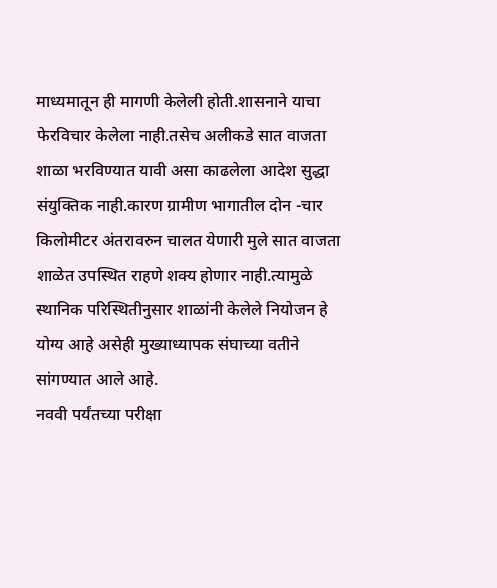माध्यमातून ही मागणी केलेली होती.शासनाने याचा फेरविचार केलेला नाही.तसेच अलीकडे सात वाजता शाळा भरविण्यात यावी असा काढलेला आदेश सुद्धा संयुक्तिक नाही.कारण ग्रामीण भागातील दोन -चार किलोमीटर अंतरावरुन चालत येणारी मुले सात वाजता शाळेत उपस्थित राहणे शक्य होणार नाही.त्यामुळे स्थानिक परिस्थितीनुसार शाळांनी केलेले नियोजन हे योग्य आहे असेही मुख्याध्यापक संघाच्या वतीने सांगण्यात आले आहे.
नववी पर्यंतच्या परीक्षा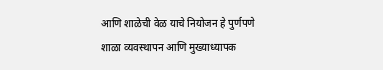आणि शाळेची वेळ याचे नियोजन हे पुर्णपणे शाळा व्यवस्थापन आणि मुख्याध्यापक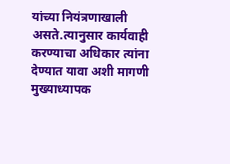यांच्या नियंत्रणाखाली असते.त्यानुसार कार्यवाही करण्याचा अधिकार त्यांना देण्यात यावा अशी मागणी मुख्याध्यापक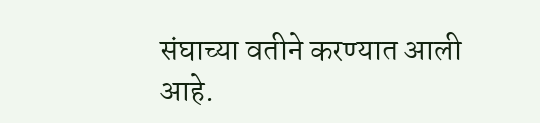संघाच्या वतीने करण्यात आली आहे.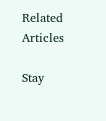Related Articles

Stay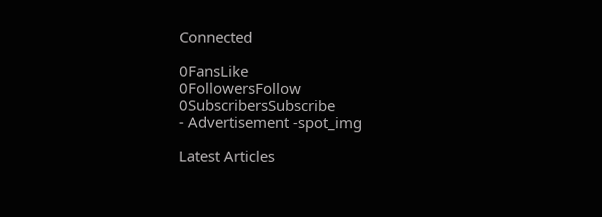Connected

0FansLike
0FollowersFollow
0SubscribersSubscribe
- Advertisement -spot_img

Latest Articles